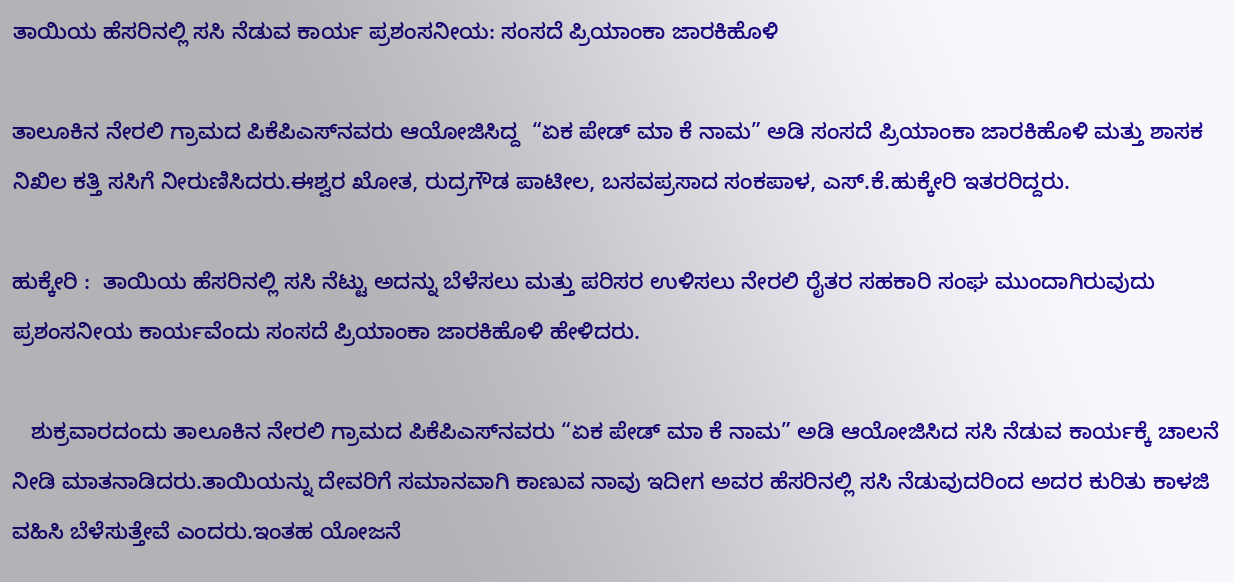ತಾಯಿಯ ಹೆಸರಿನಲ್ಲಿ ಸಸಿ ನೆಡುವ ಕಾರ್ಯ ಪ್ರಶಂಸನೀಯ: ಸಂಸದೆ ಪ್ರಿಯಾಂಕಾ ಜಾರಕಿಹೊಳಿ

ತಾಲೂಕಿನ ನೇರಲಿ ಗ್ರಾಮದ ಪಿಕೆಪಿಎಸ್‌ನವರು ಆಯೋಜಿಸಿದ್ದ  “ಏಕ ಪೇಡ್‌ ಮಾ ಕೆ ನಾಮ” ಅಡಿ ಸಂಸದೆ ಪ್ರಿಯಾಂಕಾ ಜಾರಕಿಹೊಳಿ ಮತ್ತು ಶಾಸಕ ನಿಖಿಲ ಕತ್ತಿ ಸಸಿಗೆ ನೀರುಣಿಸಿದರು.ಈಶ್ವರ ಖೋತ, ರುದ್ರಗೌಡ ಪಾಟೀಲ, ಬಸವಪ್ರಸಾದ ಸಂಕಪಾಳ, ಎಸ್.ಕೆ.ಹುಕ್ಕೇರಿ ಇತರರಿದ್ದರು.

ಹುಕ್ಕೇರಿ :  ತಾಯಿಯ ಹೆಸರಿನಲ್ಲಿ ಸಸಿ ನೆಟ್ಟು ಅದನ್ನು ಬೆಳೆಸಲು ಮತ್ತು ಪರಿಸರ ಉಳಿಸಲು ನೇರಲಿ ರೈತರ ಸಹಕಾರಿ ಸಂಘ ಮುಂದಾಗಿರುವುದು ಪ್ರಶಂಸನೀಯ ಕಾರ್ಯವೆಂದು ಸಂಸದೆ ಪ್ರಿಯಾಂಕಾ ಜಾರಕಿಹೊಳಿ ಹೇಳಿದರು.

   ಶುಕ್ರವಾರದಂದು ತಾಲೂಕಿನ ನೇರಲಿ ಗ್ರಾಮದ ಪಿಕೆಪಿಎಸ್‌ನವರು “ಏಕ ಪೇಡ್‌ ಮಾ ಕೆ ನಾಮ” ಅಡಿ ಆಯೋಜಿಸಿದ ಸಸಿ ನೆಡುವ ಕಾರ್ಯಕ್ಕೆ ಚಾಲನೆ ನೀಡಿ ಮಾತನಾಡಿದರು.ತಾಯಿಯನ್ನು ದೇವರಿಗೆ ಸಮಾನವಾಗಿ ಕಾಣುವ ನಾವು ಇದೀಗ ಅವರ ಹೆಸರಿನಲ್ಲಿ ಸಸಿ ನೆಡುವುದರಿಂದ ಅದರ ಕುರಿತು ಕಾಳಜಿ ವಹಿಸಿ ಬೆಳೆಸುತ್ತೇವೆ ಎಂದರು.ಇಂತಹ ಯೋಜನೆ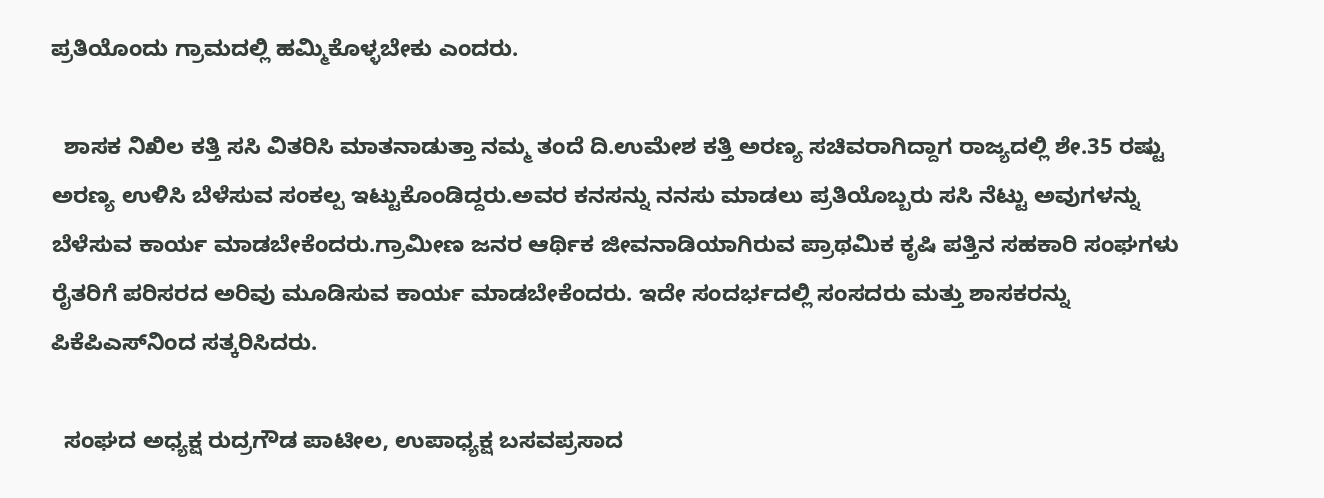ಪ್ರತಿಯೊಂದು ಗ್ರಾಮದಲ್ಲಿ ಹಮ್ಮಿಕೊಳ್ಳಬೇಕು ಎಂದರು.

  ಶಾಸಕ ನಿಖಿಲ ಕತ್ತಿ ಸಸಿ ವಿತರಿಸಿ ಮಾತನಾಡುತ್ತಾ ನಮ್ಮ ತಂದೆ ದಿ.ಉಮೇಶ ಕತ್ತಿ ಅರಣ್ಯ ಸಚಿವರಾಗಿದ್ದಾಗ ರಾಜ್ಯದಲ್ಲಿ ಶೇ.35 ರಷ್ಟು ಅರಣ್ಯ ಉಳಿಸಿ ಬೆಳೆಸುವ ಸಂಕಲ್ಪ ಇಟ್ಟುಕೊಂಡಿದ್ದರು.ಅವರ ಕನಸನ್ನು ನನಸು ಮಾಡಲು ಪ್ರತಿಯೊಬ್ಬರು ಸಸಿ ನೆಟ್ಟು ಅವುಗಳನ್ನು ಬೆಳೆಸುವ ಕಾರ್ಯ ಮಾಡಬೇಕೆಂದರು.ಗ್ರಾಮೀಣ ಜನರ ಆರ್ಥಿಕ ಜೀವನಾಡಿಯಾಗಿರುವ ಪ್ರಾಥಮಿಕ ಕೃಷಿ ಪತ್ತಿನ ಸಹಕಾರಿ ಸಂಘಗಳು ರೈತರಿಗೆ ಪರಿಸರದ ಅರಿವು ಮೂಡಿಸುವ ಕಾರ್ಯ ಮಾಡಬೇಕೆಂದರು. ಇದೇ ಸಂದರ್ಭದಲ್ಲಿ ಸಂಸದರು ಮತ್ತು ಶಾಸಕರನ್ನು ಪಿಕೆಪಿಎಸ್‌ನಿಂದ ಸತ್ಕರಿಸಿದರು.

  ಸಂಘದ ಅಧ್ಯಕ್ಷ ರುದ್ರಗೌಡ ಪಾಟೀಲ, ಉಪಾಧ್ಯಕ್ಷ ಬಸವಪ್ರಸಾದ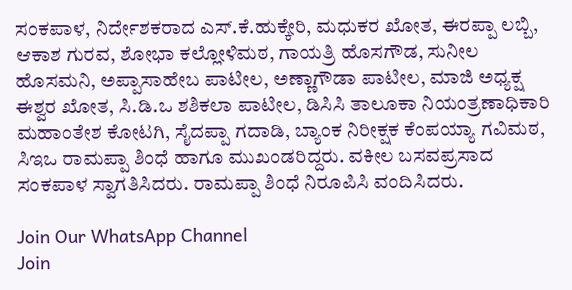ಸಂಕಪಾಳ, ನಿರ್ದೇಶಕರಾದ ಎಸ್.ಕೆ.ಹುಕ್ಕೇರಿ, ಮಧುಕರ ಖೋತ, ಈರಪ್ಪಾ ಲಬ್ಬಿ, ಆಕಾಶ ಗುರವ, ಶೋಭಾ ಕಲ್ಲೋಳಿಮಠ, ಗಾಯತ್ರಿ ಹೊಸಗೌಡ, ಸುನೀಲ ಹೊಸಮನಿ, ಅಪ್ಪಾಸಾಹೇಬ ಪಾಟೀಲ, ಅಣ್ಣಾಗೌಡಾ ಪಾಟೀಲ, ಮಾಜಿ ಅಧ್ಯಕ್ಷ ಈಶ್ವರ ಖೋತ, ಸಿ.ಡಿ.ಒ ಶಶಿಕಲಾ ಪಾಟೀಲ, ಡಿಸಿಸಿ ತಾಲೂಕಾ ನಿಯಂತ್ರಣಾಧಿಕಾರಿ ಮಹಾಂತೇಶ ಕೋಟಗಿ, ಸೈದಪ್ಪಾ ಗದಾಡಿ, ಬ್ಯಾಂಕ ನಿರೀಕ್ಷಕ ಕೆಂಪಯ್ಯಾ ಗವಿಮಠ, ಸಿಇಒ ರಾಮಪ್ಪಾ ಶಿಂಧೆ ಹಾಗೂ ಮುಖಂಡರಿದ್ದರು. ವಕೀಲ ಬಸವಪ್ರಸಾದ ಸಂಕಪಾಳ ಸ್ವಾಗತಿಸಿದರು. ರಾಮಪ್ಪಾ ಶಿಂಧೆ ನಿರೂಪಿಸಿ ವಂದಿಸಿದರು.

Join Our WhatsApp Channel
Join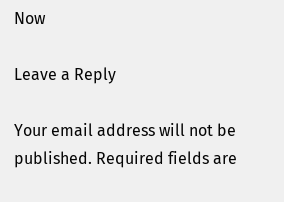Now

Leave a Reply

Your email address will not be published. Required fields are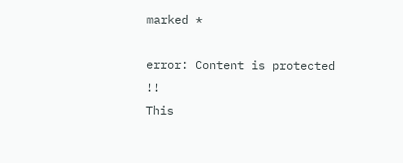marked *

error: Content is protected !!
This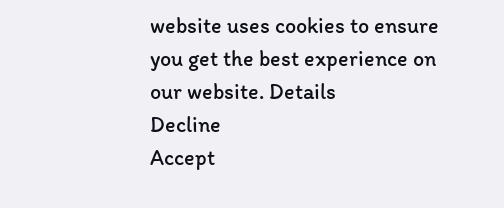website uses cookies to ensure you get the best experience on our website. Details
Decline
Accept